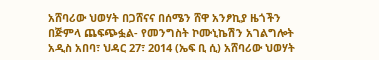አሸባሪው ህወሃት በጋሸናና በሰሜን ሸዋ አንፆኪያ ዜጎችን በጅምላ ጨፍጭፏል- የመንግስት ኮሙኒኬሽን አገልግሎት
አዲስ አበባ፣ ህዳር 27፣ 2014 (ኤፍ ቢ ሲ) አሸባሪው ህወሃት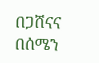በጋሸናና በሰሜን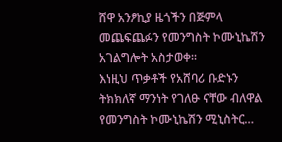ሸዋ አንፆኪያ ዜጎችን በጅምላ መጨፍጨፉን የመንግስት ኮሙኒኬሽን አገልግሎት አስታወቀ፡፡
እነዚህ ጥቃቶች የአሸባሪ ቡድኑን ትክክለኛ ማንነት የገለፁ ናቸው ብለዋል የመንግስት ኮሙኒኬሽን ሚኒስትር…